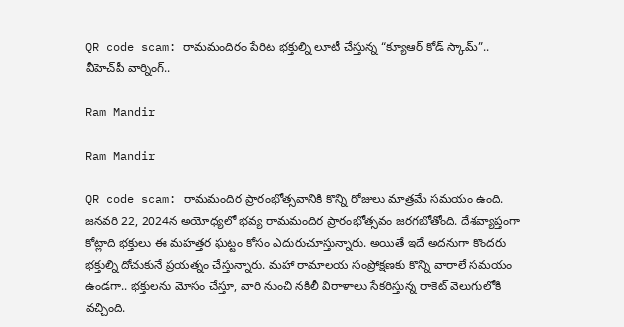QR code scam: రామమందిరం పేరిట భక్తుల్ని లూటీ చేస్తున్న “క్యూఆర్ కోడ్ స్కామ్”.. వీహెచ్‌పీ వార్నింగ్..

Ram Mandir

Ram Mandir

QR code scam: రామమందిర ప్రారంభోత్సవానికి కొన్ని రోజులు మాత్రమే సమయం ఉంది. జనవరి 22, 2024న అయోధ్యలో భవ్య రామమందిర ప్రారంభోత్సవం జరగబోతోంది. దేశవ్యాప్తంగా కోట్లాది భక్తులు ఈ మహత్తర ఘట్టం కోసం ఎదురుచూస్తున్నారు. అయితే ఇదే అదనుగా కొందరు భక్తుల్ని దోచుకునే ప్రయత్నం చేస్తున్నారు. మహా రామాలయ సంప్రోక్షణకు కొన్ని వారాలే సమయం ఉండగా.. భక్తులను మోసం చేస్తూ, వారి నుంచి నకిలీ విరాళాలు సేకరిస్తున్న రాకెట్ వెలుగులోకి వచ్చింది.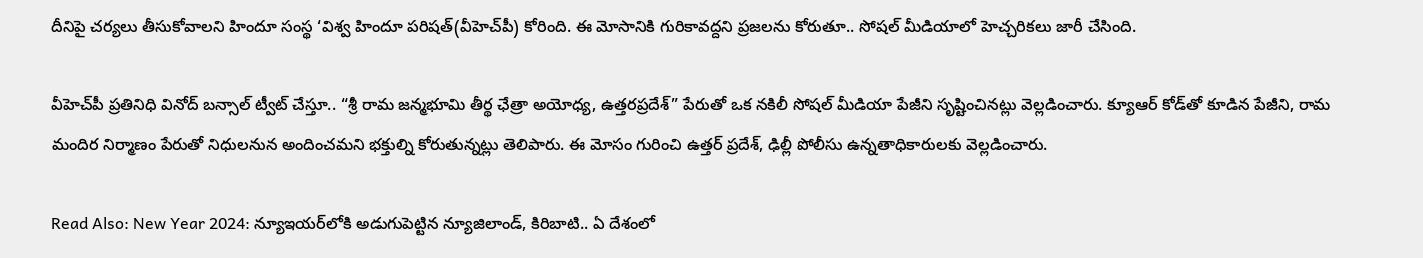దీనిపై చర్యలు తీసుకోవాలని హిందూ సంస్థ ‘విశ్వ హిందూ పరిషత్(వీహెచ్‌పీ) కోరింది. ఈ మోసానికి గురికావద్దని ప్రజలను కోరుతూ.. సోషల్ మీడియాలో హెచ్చరికలు జారీ చేసింది.

వీహెచ్‌పీ ప్రతినిధి వినోద్ బన్సాల్ ట్వీట్ చేస్తూ.. “శ్రీ రామ జన్మభూమి తీర్థ ఛేత్రా అయోధ్య, ఉత్తరప్రదేశ్” పేరుతో ఒక నకిలీ సోషల్ మీడియా పేజీని సృష్టించినట్లు వెల్లడించారు. క్యూఆర్ కోడ్‌తో కూడిన పేజీని, రామ మందిర నిర్మాణం పేరుతో నిధులనున అందించమని భక్తుల్ని కోరుతున్నట్లు తెలిపారు. ఈ మోసం గురించి ఉత్తర్ ప్రదేశ్, ఢిల్లీ పోలీసు ఉన్నతాధికారులకు వెల్లడించారు.

Read Also: New Year 2024: న్యూఇయర్‌లోకి అడుగుపెట్టిన న్యూజిలాండ్‌, కిరిబాటి.. ఏ దేశంలో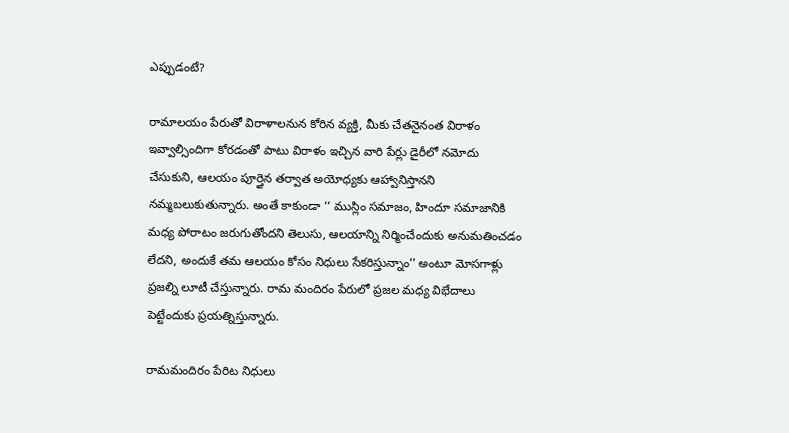ఎప్పుడంటే?

రామాలయం పేరుతో విరాళాలనున కోరిన వ్యక్తి, మీకు చేతనైనంత విరాళం ఇవ్వాల్సిందిగా కోరడంతో పాటు విరాళం ఇచ్చిన వారి పేర్లు డైరీలో నమోదు చేసుకుని, ఆలయం పూర్తైన తర్వాత అయోధ్యకు ఆహ్వానిస్తానని నమ్మబలుకుతున్నారు. అంతే కాకుండా ‘‘ ముస్లిం సమాజం, హిందూ సమాజానికి మధ్య పోరాటం జరుగుతోందని తెలుసు, ఆలయాన్ని నిర్మించేందుకు అనుమతించడం లేదని, అందుకే తమ ఆలయం కోసం నిధులు సేకరిస్తున్నాం’’ అంటూ మోసగాళ్లు ప్రజల్ని లూటీ చేస్తున్నారు. రామ మందిరం పేరులో ప్రజల మధ్య విభేదాలు పెట్టేందుకు ప్రయత్నిస్తున్నారు.

రామమందిరం పేరిట నిధులు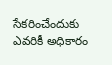సేకరించేందుకు ఎవరికీ అధికారం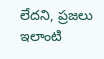లేదని, ప్రజలు ఇలాంటి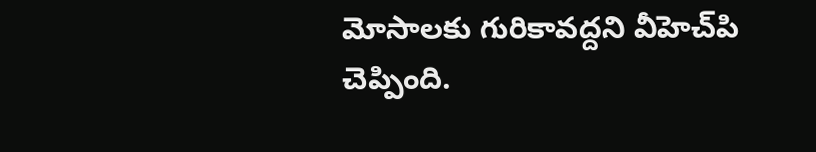మోసాలకు గురికావద్దని వీహెచ్‌పి చెప్పింది.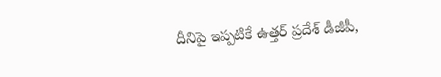దీనిపై ఇప్పటికే ఉత్తర్ ప్రదేశ్ డీజీపీ,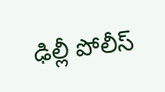ఢిల్లీ పోలీస్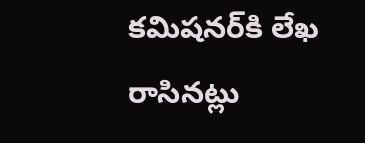కమిషనర్‌కి లేఖ రాసినట్లు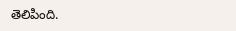తెలిపింది.